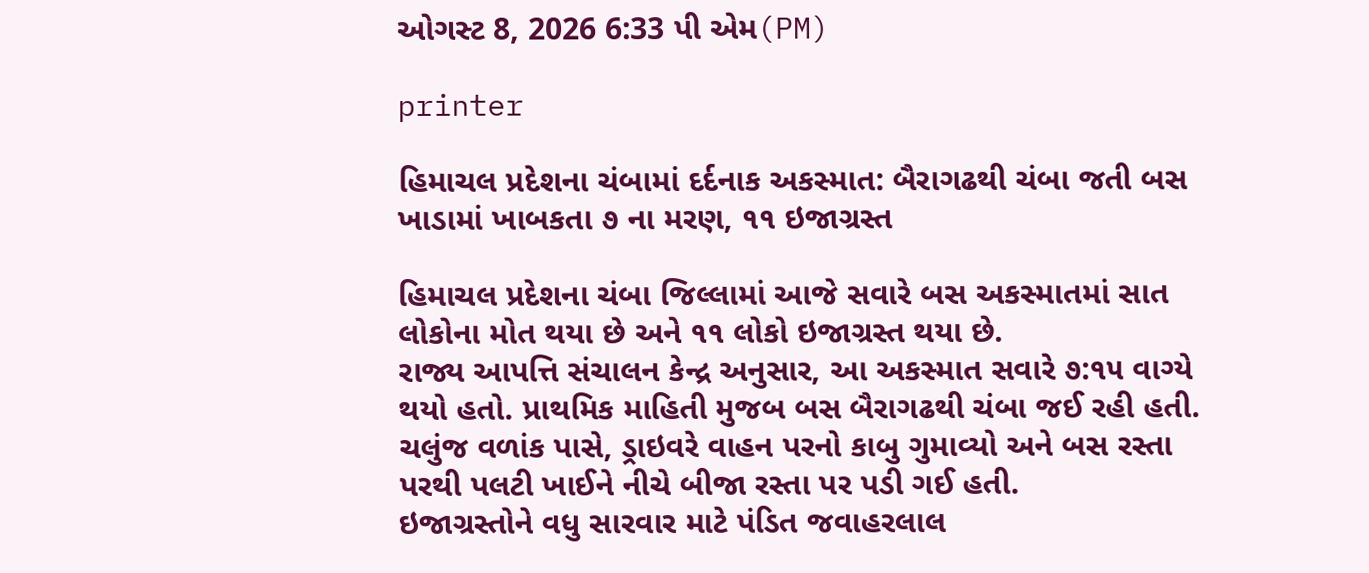ઓગસ્ટ 8, 2026 6:33 પી એમ(PM)

printer

હિમાચલ પ્રદેશના ચંબામાં દર્દનાક અકસ્માત: બૈરાગઢથી ચંબા જતી બસ ખાડામાં ખાબકતા ૭ ના મરણ, ૧૧ ઇજાગ્રસ્ત

હિમાચલ પ્રદેશના ચંબા જિલ્લામાં આજે સવારે બસ અકસ્માતમાં સાત લોકોના મોત થયા છે અને ૧૧ લોકો ઇજાગ્રસ્ત થયા છે.
રાજ્ય આપત્તિ સંચાલન કેન્દ્ર અનુસાર, આ અકસ્માત સવારે ૭:૧૫ વાગ્યે થયો હતો. પ્રાથમિક માહિતી મુજબ બસ બૈરાગઢથી ચંબા જઈ રહી હતી. ચલુંજ વળાંક પાસે, ડ્રાઇવરે વાહન પરનો કાબુ ગુમાવ્યો અને બસ રસ્તા પરથી પલટી ખાઈને નીચે બીજા રસ્તા પર પડી ગઈ હતી.
ઇજાગ્રસ્તોને વધુ સારવાર માટે પંડિત જવાહરલાલ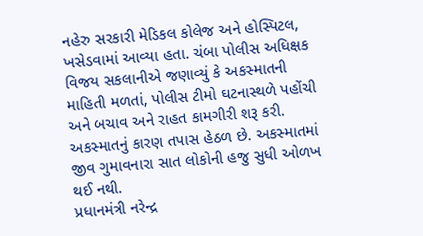નહેરુ સરકારી મેડિકલ કોલેજ અને હોસ્પિટલ, ખસેડવામાં આવ્યા હતા. ચંબા પોલીસ અધિક્ષક વિજય સકલાનીએ જણાવ્યું કે અકસ્માતની માહિતી મળતાં, પોલીસ ટીમો ઘટનાસ્થળે પહોંચી અને બચાવ અને રાહત કામગીરી શરૂ કરી. અકસ્માતનું કારણ તપાસ હેઠળ છે. અકસ્માતમાં જીવ ગુમાવનારા સાત લોકોની હજુ સુધી ઓળખ થઈ નથી.
પ્રધાનમંત્રી નરેન્દ્ર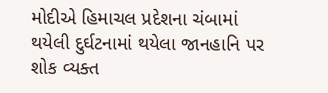મોદીએ હિમાચલ પ્રદેશના ચંબામાં થયેલી દુર્ઘટનામાં થયેલા જાનહાનિ પર શોક વ્યક્ત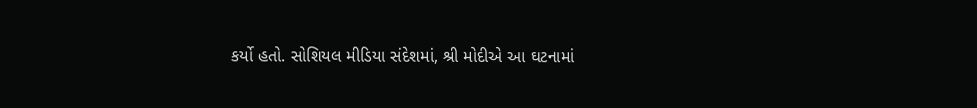કર્યો હતો. સોશિયલ મીડિયા સંદેશમાં, શ્રી મોદીએ આ ઘટનામાં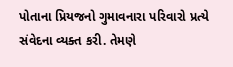પોતાના પ્રિયજનો ગુમાવનારા પરિવારો પ્રત્યે સંવેદના વ્યક્ત કરી. તેમણે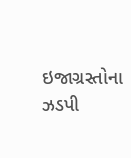ઇજાગ્રસ્તોના ઝડપી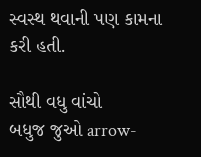સ્વસ્થ થવાની પણ કામના કરી હતી.

સૌથી વધુ વાંચો
બધુજ જુઓ arrow-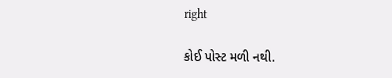right

કોઈ પોસ્ટ મળી નથી.